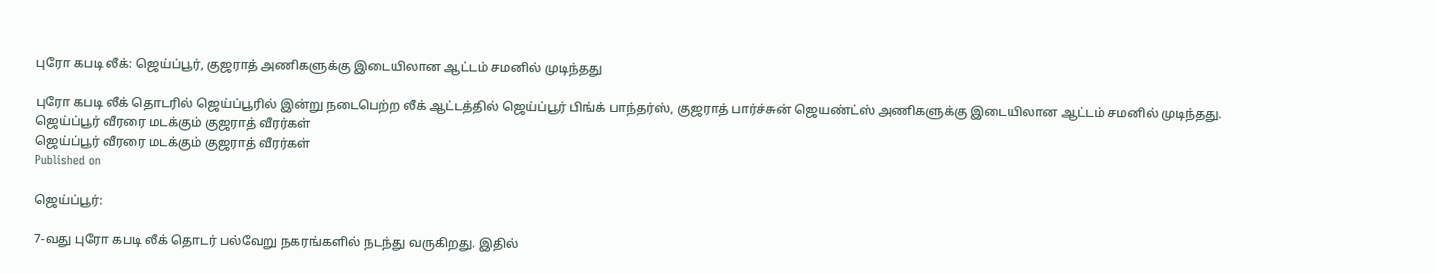புரோ கபடி லீக்: ஜெய்ப்பூர், குஜராத் அணிகளுக்கு இடையிலான ஆட்டம் சமனில் முடிந்தது

புரோ கபடி லீக் தொடரில் ஜெய்ப்பூரில் இன்று நடைபெற்ற லீக் ஆட்டத்தில் ஜெய்ப்பூர் பிங்க் பாந்தர்ஸ், குஜராத் பார்ச்சுன் ஜெயண்ட்ஸ் அணிகளுக்கு இடையிலான ஆட்டம் சமனில் முடிந்தது.
ஜெய்ப்பூர் வீரரை மடக்கும் குஜராத் வீரர்கள்
ஜெய்ப்பூர் வீரரை மடக்கும் குஜராத் வீரர்கள்
Published on

ஜெய்ப்பூர்:

7-வது புரோ கபடி லீக் தொடர் பல்வேறு நகரங்களில் நடந்து வருகிறது. இதில்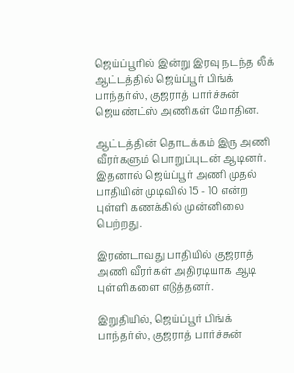ஜெய்ப்பூரில் இன்று இரவு நடந்த லீக் ஆட்டத்தில் ஜெய்ப்பூர் பிங்க் பாந்தர்ஸ், குஜராத் பார்ச்சுன் ஜெயண்ட்ஸ் அணிகள் மோதின.

ஆட்டத்தின் தொடக்கம் இரு அணி வீரர்களும் பொறுப்புடன் ஆடினர். இதனால் ஜெய்ப்பூர் அணி முதல் பாதியின் முடிவில் 15 - 10 என்ற புள்ளி கணக்கில் முன்னிலை பெற்றது.

இரண்டாவது பாதியில் குஜராத் அணி வீரர்கள் அதிரடியாக ஆடி புள்ளிகளை எடுத்தனர்.

இறுதியில், ஜெய்ப்பூர் பிங்க் பாந்தர்ஸ், குஜராத் பார்ச்சுன்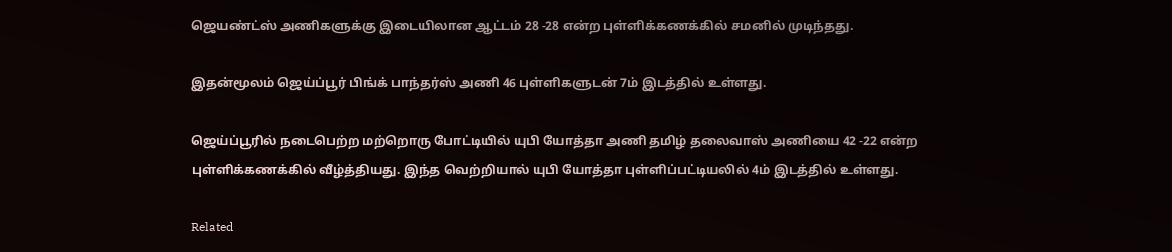ஜெயண்ட்ஸ் அணிகளுக்கு இடையிலான ஆட்டம் 28 -28 என்ற புள்ளிக்கணக்கில் சமனில் முடிந்தது.

இதன்மூலம் ஜெய்ப்பூர் பிங்க் பாந்தர்ஸ் அணி 46 புள்ளிகளுடன் 7ம் இடத்தில் உள்ளது.

ஜெய்ப்பூரில் நடைபெற்ற மற்றொரு போட்டியில் யுபி யோத்தா அணி தமிழ் தலைவாஸ் அணியை 42 -22 என்ற புள்ளிக்கணக்கில் வீழ்த்தியது. இந்த வெற்றியால் யுபி யோத்தா புள்ளிப்பட்டியலில் 4ம் இடத்தில் உள்ளது.

Related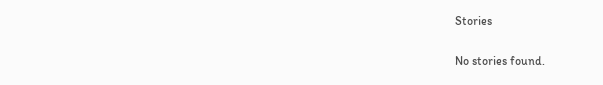Stories

No stories found.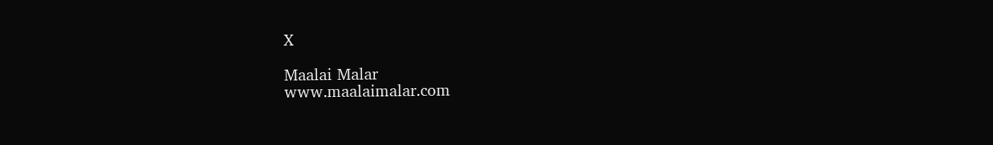X

Maalai Malar
www.maalaimalar.com